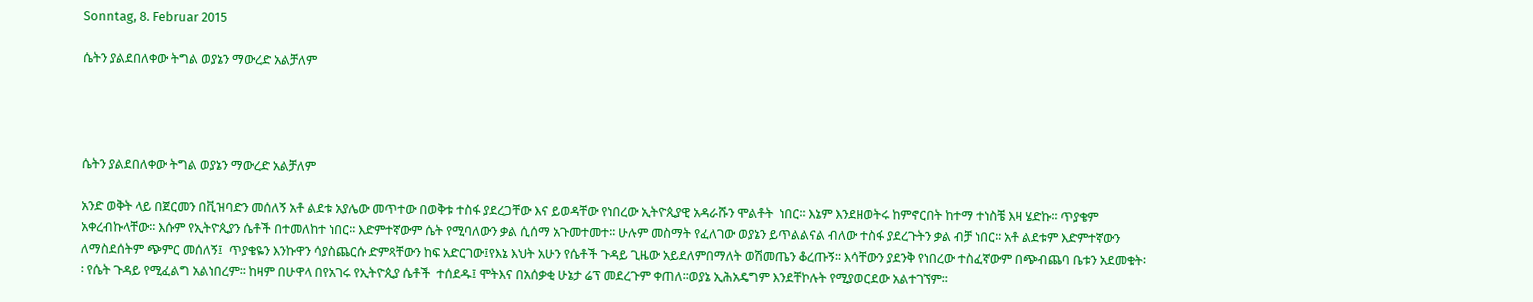Sonntag, 8. Februar 2015

ሴትን ያልደበለቀው ትግል ወያኔን ማውረድ አልቻለም




ሴትን ያልደበለቀው ትግል ወያኔን ማውረድ አልቻለም

አንድ ወቅት ላይ በጀርመን በቪዝባድን መሰለኝ አቶ ልደቱ አያሌው መጥተው በወቅቱ ተስፋ ያደረጋቸው እና ይወዳቸው የነበረው ኢትዮጲያዊ አዳራሹን ሞልቶት  ነበር፡፡ እኔም እንደዘወትሩ ከምኖርበት ከተማ ተነስቼ እዛ ሄድኩ፡፡ ጥያቄም አቀረብኩላቸው፡፡ እሱም የኢትዮጲያን ሴቶች በተመለከተ ነበር፡፡ እድምተኛውም ሴት የሚባለውን ቃል ሲሰማ አጉመተመተ፡፡ ሁሉም መስማት የፈለገው ወያኔን ይጥልልናል ብለው ተስፋ ያደረጉትን ቃል ብቻ ነበር፡፡ አቶ ልደቱም እድምተኛውን ለማስደሰትም ጭምር መሰለኝ፤  ጥያቄዬን እንኩዋን ሳያስጨርሱ ድምጻቸውን ከፍ አድርገው፤የእኔ እህት አሁን የሴቶች ጉዳይ ጊዜው አይደለምበማለት ወሽመጤን ቆረጡኝ፡፡ እሳቸውን ያደንቅ የነበረው ተስፈኛውም በጭብጨባ ቤቱን አደመቁት፡፡ የሴት ጉዳይ የሚፈልግ አልነበረም፡፡ ከዛም በሁዋላ በየአገሩ የኢትዮጲያ ሴቶች  ተሰደዱ፤ ሞትእና በአሰቃቂ ሁኔታ ሬፕ መደረጉም ቀጠለ፡፡ወያኔ ኢሕአዴግም እንደቸኮሉት የሚያወርደው አልተገኘም፡፡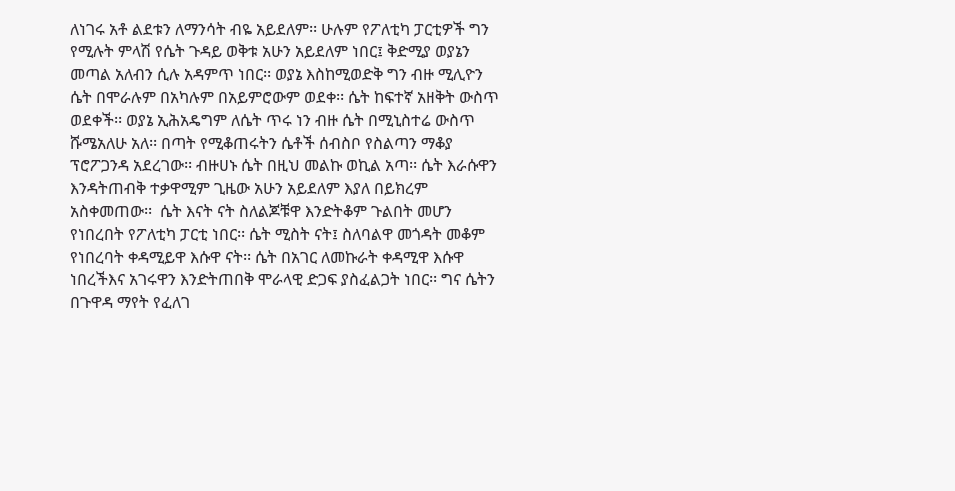ለነገሩ አቶ ልደቱን ለማንሳት ብዬ አይደለም፡፡ ሁሉም የፖለቲካ ፓርቲዎች ግን የሚሉት ምላሽ የሴት ጉዳይ ወቅቱ አሁን አይደለም ነበር፤ ቅድሚያ ወያኔን መጣል አለብን ሲሉ አዳምጥ ነበር፡፡ ወያኔ እስከሚወድቅ ግን ብዙ ሚሊዮን ሴት በሞራሉም በአካሉም በአይምሮውም ወደቀ፡፡ ሴት ከፍተኛ አዘቅት ውስጥ ወደቀች፡፡ ወያኔ ኢሕአዴግም ለሴት ጥሩ ነን ብዙ ሴት በሚኒስተሬ ውስጥ ሹሜአለሁ አለ፡፡ በጣት የሚቆጠሩትን ሴቶች ሰብስቦ የስልጣን ማቆያ ፕሮፖጋንዳ አደረገው፡፡ ብዙሀኑ ሴት በዚህ መልኩ ወኪል አጣ፡፡ ሴት እራሱዋን እንዳትጠብቅ ተቃዋሚም ጊዜው አሁን አይደለም እያለ በይክረም አስቀመጠው፡፡  ሴት እናት ናት ስለልጆቹዋ እንድትቆም ጉልበት መሆን የነበረበት የፖለቲካ ፓርቲ ነበር፡፡ ሴት ሚስት ናት፤ ስለባልዋ መጎዳት መቆም የነበረባት ቀዳሚይዋ እሱዋ ናት፡፡ ሴት በአገር ለመኩራት ቀዳሚዋ እሱዋ ነበረችእና አገሩዋን እንድትጠበቅ ሞራላዊ ድጋፍ ያስፈልጋት ነበር፡፡ ግና ሴትን በጉዋዳ ማየት የፈለገ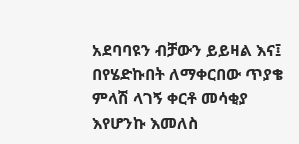አደባባዩን ብቻውን ይይዛል እና፤ በየሄድኩበት ለማቀርበው ጥያቄ ምላሽ ላገኝ ቀርቶ መሳቂያ እየሆንኩ እመለስ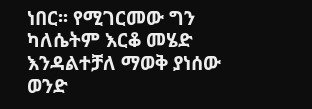ነበር፡፡ የሚገርመው ግን ካለሴትም እርቆ መሄድ እንዳልተቻለ ማወቅ ያነሰው ወንድ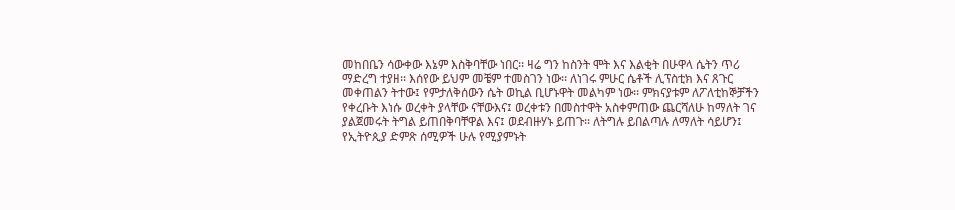መከበቤን ሳውቀው እኔም እስቅባቸው ነበር፡፡ ዛሬ ግን ከስንት ሞት እና እልቂት በሁዋላ ሴትን ጥሪ ማድረግ ተያዘ፡፡ እሰየው ይህም መቼም ተመስገን ነው፡፡ ለነገሩ ምሁር ሴቶች ሊፕስቲክ እና ጸጉር መቀጠልን ትተው፤ የምታለቅሰውን ሴት ወኪል ቢሆኑዋት መልካም ነው፡፡ ምክናያቱም ለፖለቲከኞቻችን የቀረቡት እነሱ ወረቀት ያላቸው ናቸውእና፤ ወረቀቱን በመስተዋት አስቀምጠው ጨርሻለሁ ከማለት ገና ያልጀመሩት ትግል ይጠበቅባቸዋል እና፤ ወደብዙሃኑ ይጠጉ፡፡ ለትግሉ ይበልጣሉ ለማለት ሳይሆን፤ የኢትዮጲያ ድምጽ ሰሚዎች ሁሉ የሚያምኑት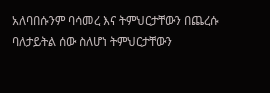አለባበሱንም ባሳመረ እና ትምህርታቸውን በጨረሱ ባለታይትል ሰው ስለሆነ ትምህርታቸውን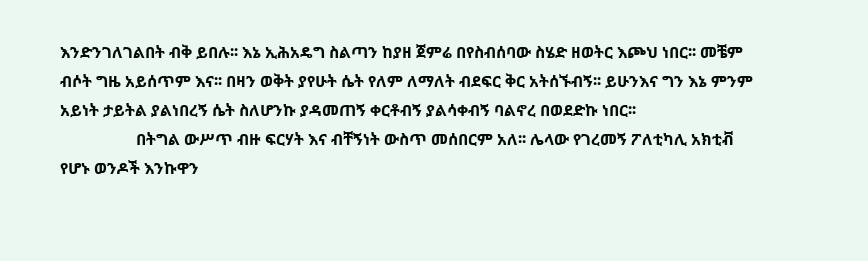እንድንገለገልበት ብቅ ይበሉ፡፡ እኔ ኢሕአዴግ ስልጣን ከያዘ ጀምሬ በየስብሰባው ስሄድ ዘወትር እጮህ ነበር፡፡ መቼም ብሶት ግዜ አይሰጥም እና፡፡ በዛን ወቅት ያየሁት ሴት የለም ለማለት ብደፍር ቅር አትሰኙብኝ፡፡ ይሁንእና ግን እኔ ምንም አይነት ታይትል ያልነበረኝ ሴት ስለሆንኩ ያዳመጠኝ ቀርቶብኝ ያልሳቀብኝ ባልኖረ በወደድኩ ነበር፡፡
                   በትግል ውሥጥ ብዙ ፍርሃት እና ብቸኝነት ውስጥ መሰበርም አለ፡፡ ሌላው የገረመኝ ፖለቲካሊ አክቲቭ የሆኑ ወንዶች እንኩዋን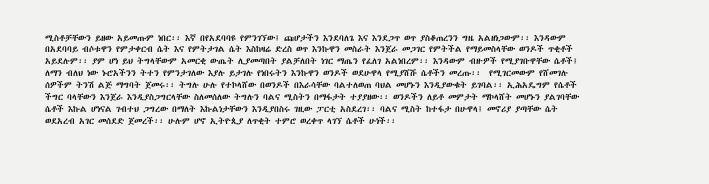ሚስቶቻቸውን ይዘው አይመጡም ነበር፡፡ እኛ በየአደባባዩ የምንገኘው፤ ጩሆታችን እንደባለጌ እና እንደጋጥ ወጥ ያስቆጠረንን ግዜ አልዘነጋውም፡፡ እንዳውም በአደባባይ ብሶቱዋን የምታቀርብ ሴት እና የምትታገል ሴት እስከዛሬ ድረስ ወጥ እንኩዋን መስራት እንጀራ መጋገር የምትችል የማይመስላቸው ወንዶች ጥቂቶች አይደሉም፡፡ ያም ሆነ ይህ ትግላቸውም አመርቂ ውጤት ሊያመጣበት ያልቻለበት ነገር ማጤን የፈለገ አልነበረም፡፡ እንዳውም ብዙዎች የሚያገቡዋቸው ሴቶች፤ ለማን ብለህ ነው ኑሮአችንን ትተን የምንታገለው እያሉ ይታገሉ የነበሩትን እንኩዋን ወንዶች ወደሁዋላ የሚያሸሹ ሴቶችን መረጡ፡፡  የሚገርመውም የሸመገሉ ሰዎችም ትንሽ ልጅ ማግባት ጀመሩ፡፡ ትግሉ ሁሉ የተኮላሸው በወንዶች በእራሳቸው ባልተለወጠ ባህል መሆኑን እንዲያውቁት ይገባል፡፡ ኢሕአዴግም የሴቶች ችግር ባላቸውን እንጀራ እንዲያስጋግርላቸው ስለመሰለው ትግሉን ባልና ሚስትን በማፋታት ተያያዘው፡፡ ወንዶችን ለይቶ መምታት ማኮላሸት መሆኑን ያልገባቸው ሴቶች እኩል ሆነናል ገብተህ ጋግረው በማለት እኩልነታቸውን እንዲያበስሩ ገዚው ፓርቲ አስደረገ፡፡ ባልና ሚስት ከተፋታ በሁዋላ፤ መኖሪያ ያጣቸው ሴት ወደአረብ አገር መሰደድ ጀመረች፡፡ ሁሉም ሆኖ ኢትዮጲያ ለጥቂት ተምሮ ወረቀጥ ላገኘ ሴቶች ሁነች፡፡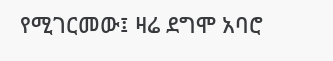የሚገርመው፤ ዛሬ ደግሞ አባሮ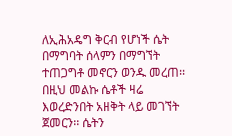ለኢሕአዴግ ቅርብ የሆነች ሴት በማግባት ሰላምን በማግኘት ተጠጋግቶ መኖርን ወንዱ መረጠ፡፡ በዚህ መልኩ ሴቶች ዛሬ እወረድንበት አዘቅት ላይ መገኘት ጀመርን፡፡ ሴትን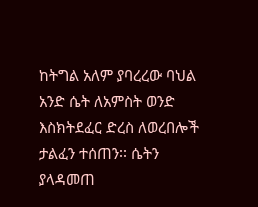ከትግል አለም ያባረረው ባህል አንድ ሴት ለአምስት ወንድ እስክትደፈር ድረስ ለወረበሎች ታልፈን ተሰጠን፡፡ ሴትን ያላዳመጠ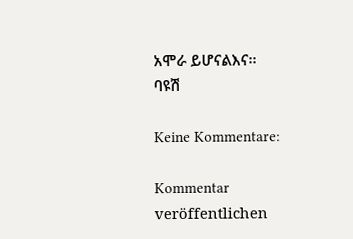አሞራ ይሆናልእና፡፡
ባዩሽ

Keine Kommentare:

Kommentar veröffentlichen